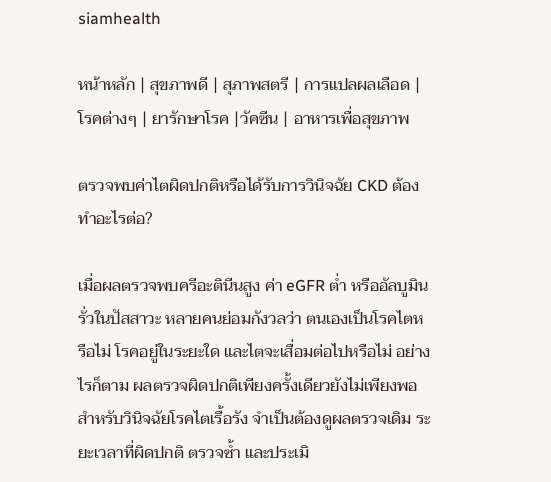siamhealth

หน้าหลัก | สุขภาพดี | สุภาพสตรี | การแปลผลเลือด | โรคต่างๆ | ยารักษาโรค |วัคซีน | อาหารเพื่อสุขภาพ

ตรวจพบค่าไตผิดปกติหรือได้รับการวินิจฉัย CKD ต้องทำอะไรต่อ?

เมื่อผลตรวจพบครีอะตินีนสูง ค่า eGFR ต่ำ หรืออัลบูมินรั่วในปัสสาวะ หลายคนย่อมกังวลว่า ตนเองเป็นโรคไตหรือไม่ โรคอยู่ในระยะใด และไตจะเสื่อมต่อไปหรือไม่ อย่างไรก็ตาม ผลตรวจผิดปกติเพียงครั้งเดียวยังไม่เพียงพอสำหรับวินิจฉัยโรคไตเรื้อรัง จำเป็นต้องดูผลตรวจเดิม ระยะเวลาที่ผิดปกติ ตรวจซ้ำ และประเมิ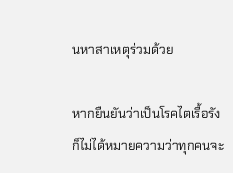นหาสาเหตุร่วมด้วย

หากยืนยันว่าเป็นโรคไตเรื้อรัง ก็ไม่ได้หมายความว่าทุกคนจะ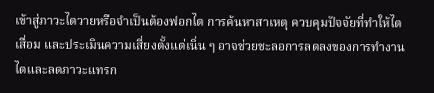เข้าสู่ภาวะไตวายหรือจำเป็นต้องฟอกไต การค้นหาสาเหตุ ควบคุมปัจจัยที่ทำให้ไตเสื่อม และประเมินความเสี่ยงตั้งแต่เนิ่น ๆ อาจช่วยชะลอการลดลงของการทำงานไตและลดภาวะแทรก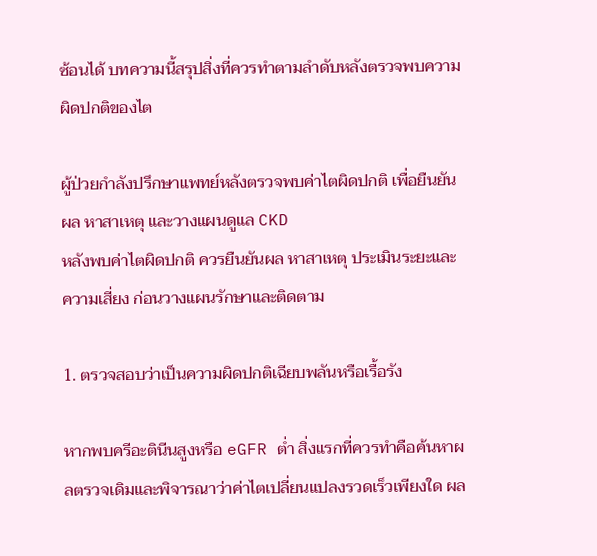ซ้อนได้ บทความนี้สรุปสิ่งที่ควรทำตามลำดับหลังตรวจพบความผิดปกติของไต

ผู้ป่วยกำลังปรึกษาแพทย์หลังตรวจพบค่าไตผิดปกติ เพื่อยืนยันผล หาสาเหตุ และวางแผนดูแล CKD
หลังพบค่าไตผิดปกติ ควรยืนยันผล หาสาเหตุ ประเมินระยะและความเสี่ยง ก่อนวางแผนรักษาและติดตาม

1. ตรวจสอบว่าเป็นความผิดปกติเฉียบพลันหรือเรื้อรัง

หากพบครีอะตินีนสูงหรือ eGFR ต่ำ สิ่งแรกที่ควรทำคือค้นหาผลตรวจเดิมและพิจารณาว่าค่าไตเปลี่ยนแปลงรวดเร็วเพียงใด ผล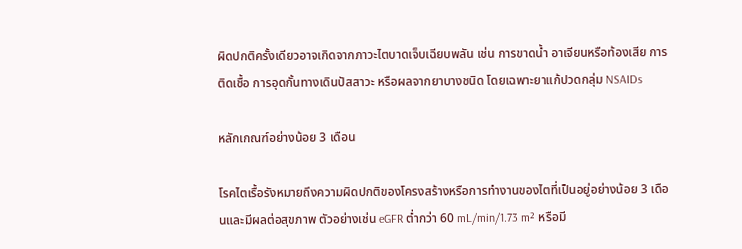ผิดปกติครั้งเดียวอาจเกิดจากภาวะไตบาดเจ็บเฉียบพลัน เช่น การขาดน้ำ อาเจียนหรือท้องเสีย การติดเชื้อ การอุดกั้นทางเดินปัสสาวะ หรือผลจากยาบางชนิด โดยเฉพาะยาแก้ปวดกลุ่ม NSAIDs

หลักเกณฑ์อย่างน้อย 3 เดือน

โรคไตเรื้อรังหมายถึงความผิดปกติของโครงสร้างหรือการทำงานของไตที่เป็นอยู่อย่างน้อย 3 เดือนและมีผลต่อสุขภาพ ตัวอย่างเช่น eGFR ต่ำกว่า 60 mL/min/1.73 m² หรือมี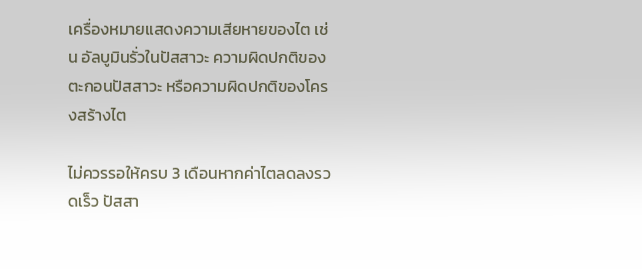เครื่องหมายแสดงความเสียหายของไต เช่น อัลบูมินรั่วในปัสสาวะ ความผิดปกติของตะกอนปัสสาวะ หรือความผิดปกติของโครงสร้างไต

ไม่ควรรอให้ครบ 3 เดือนหากค่าไตลดลงรวดเร็ว ปัสสา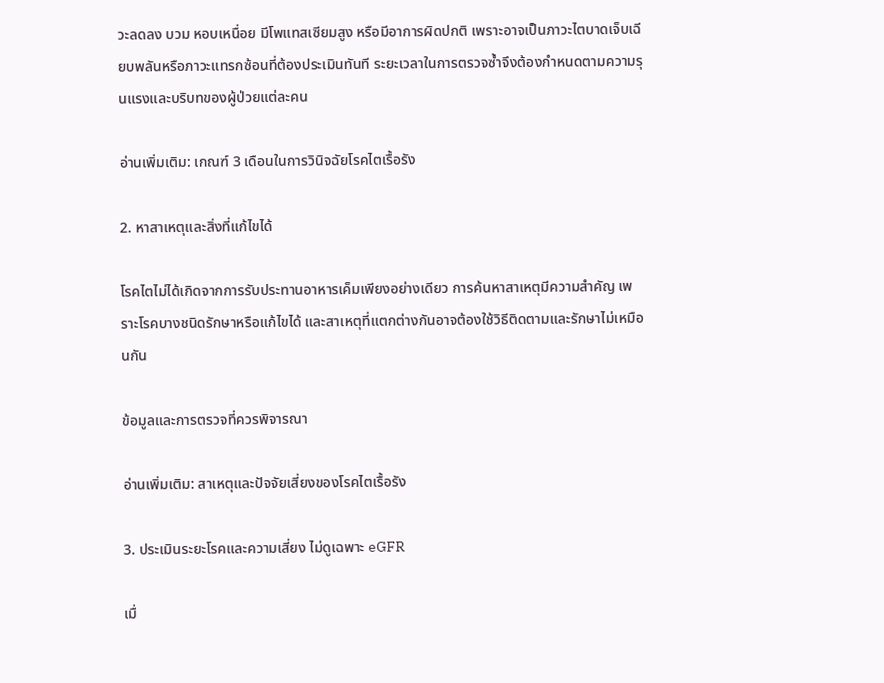วะลดลง บวม หอบเหนื่อย มีโพแทสเซียมสูง หรือมีอาการผิดปกติ เพราะอาจเป็นภาวะไตบาดเจ็บเฉียบพลันหรือภาวะแทรกซ้อนที่ต้องประเมินทันที ระยะเวลาในการตรวจซ้ำจึงต้องกำหนดตามความรุนแรงและบริบทของผู้ป่วยแต่ละคน

อ่านเพิ่มเติม: เกณฑ์ 3 เดือนในการวินิจฉัยโรคไตเรื้อรัง

2. หาสาเหตุและสิ่งที่แก้ไขได้

โรคไตไม่ได้เกิดจากการรับประทานอาหารเค็มเพียงอย่างเดียว การค้นหาสาเหตุมีความสำคัญ เพราะโรคบางชนิดรักษาหรือแก้ไขได้ และสาเหตุที่แตกต่างกันอาจต้องใช้วิธีติดตามและรักษาไม่เหมือนกัน

ข้อมูลและการตรวจที่ควรพิจารณา

อ่านเพิ่มเติม: สาเหตุและปัจจัยเสี่ยงของโรคไตเรื้อรัง

3. ประเมินระยะโรคและความเสี่ยง ไม่ดูเฉพาะ eGFR

เมื่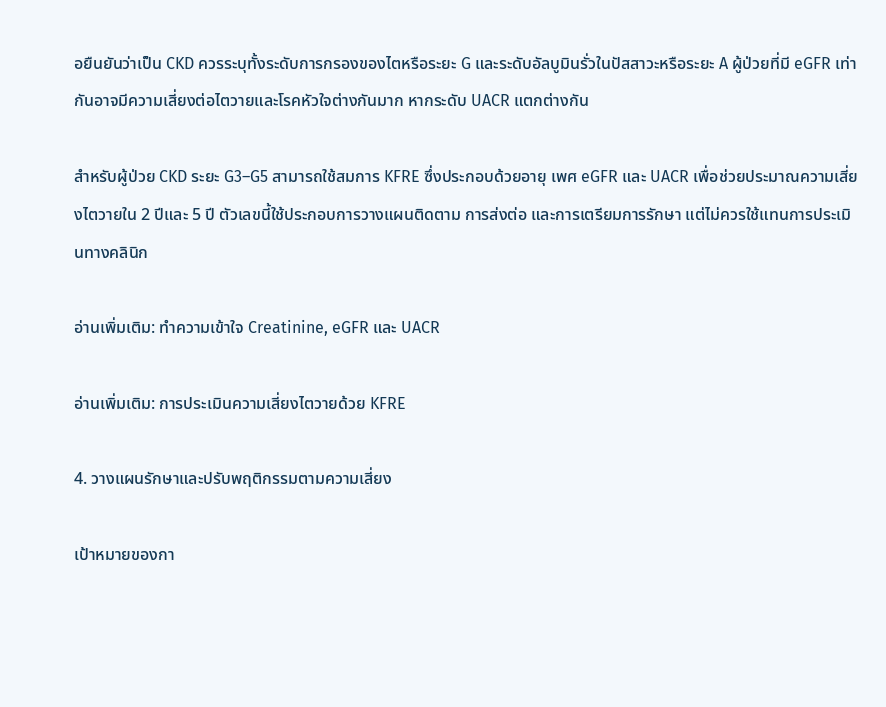อยืนยันว่าเป็น CKD ควรระบุทั้งระดับการกรองของไตหรือระยะ G และระดับอัลบูมินรั่วในปัสสาวะหรือระยะ A ผู้ป่วยที่มี eGFR เท่ากันอาจมีความเสี่ยงต่อไตวายและโรคหัวใจต่างกันมาก หากระดับ UACR แตกต่างกัน

สำหรับผู้ป่วย CKD ระยะ G3–G5 สามารถใช้สมการ KFRE ซึ่งประกอบด้วยอายุ เพศ eGFR และ UACR เพื่อช่วยประมาณความเสี่ยงไตวายใน 2 ปีและ 5 ปี ตัวเลขนี้ใช้ประกอบการวางแผนติดตาม การส่งต่อ และการเตรียมการรักษา แต่ไม่ควรใช้แทนการประเมินทางคลินิก

อ่านเพิ่มเติม: ทำความเข้าใจ Creatinine, eGFR และ UACR

อ่านเพิ่มเติม: การประเมินความเสี่ยงไตวายด้วย KFRE

4. วางแผนรักษาและปรับพฤติกรรมตามความเสี่ยง

เป้าหมายของกา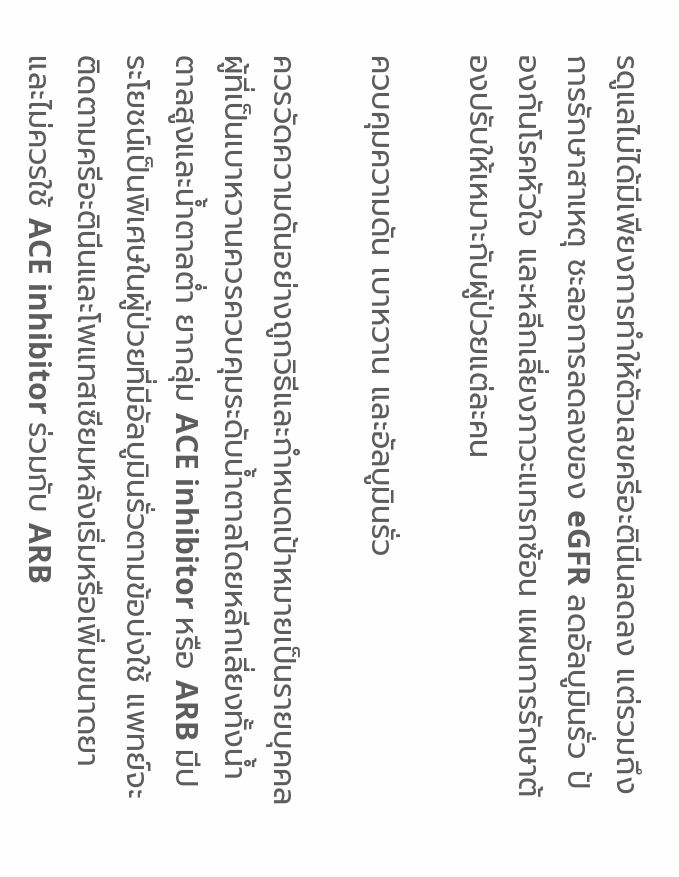รดูแลไม่ได้มีเพียงการทำให้ตัวเลขครีอะตินีนลดลง แต่รวมถึงการรักษาสาเหตุ ชะลอการลดลงของ eGFR ลดอัลบูมินรั่ว ป้องกันโรคหัวใจ และหลีกเลี่ยงภาวะแทรกซ้อน แผนการรักษาต้องปรับให้เหมาะกับผู้ป่วยแต่ละคน

ควบคุมความดัน เบาหวาน และอัลบูมินรั่ว

ควรวัดความดันอย่างถูกวิธีและกำหนดเป้าหมายเป็นรายบุคคล ผู้ที่เป็นเบาหวานควรควบคุมระดับน้ำตาลโดยหลีกเลี่ยงทั้งน้ำตาลสูงและน้ำตาลต่ำ ยากลุ่ม ACE inhibitor หรือ ARB มีประโยชน์เป็นพิเศษในผู้ป่วยที่มีอัลบูมินรั่วตามข้อบ่งใช้ แพทย์จะติดตามครีอะตินีนและโพแทสเซียมหลังเริ่มหรือเพิ่มขนาดยา และไม่ควรใช้ ACE inhibitor ร่วมกับ ARB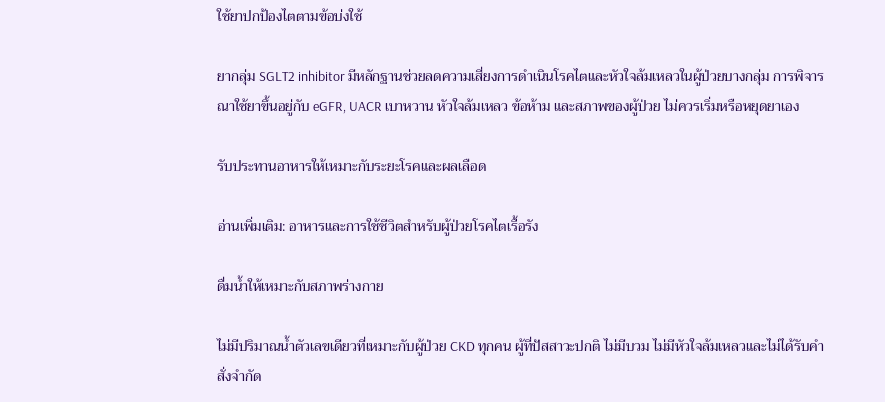ใช้ยาปกป้องไตตามข้อบ่งใช้

ยากลุ่ม SGLT2 inhibitor มีหลักฐานช่วยลดความเสี่ยงการดำเนินโรคไตและหัวใจล้มเหลวในผู้ป่วยบางกลุ่ม การพิจารณาใช้ยาขึ้นอยู่กับ eGFR, UACR เบาหวาน หัวใจล้มเหลว ข้อห้าม และสภาพของผู้ป่วย ไม่ควรเริ่มหรือหยุดยาเอง

รับประทานอาหารให้เหมาะกับระยะโรคและผลเลือด

อ่านเพิ่มเติม: อาหารและการใช้ชีวิตสำหรับผู้ป่วยโรคไตเรื้อรัง

ดื่มน้ำให้เหมาะกับสภาพร่างกาย

ไม่มีปริมาณน้ำตัวเลขเดียวที่เหมาะกับผู้ป่วย CKD ทุกคน ผู้ที่ปัสสาวะปกติ ไม่มีบวม ไม่มีหัวใจล้มเหลวและไม่ได้รับคำสั่งจำกัด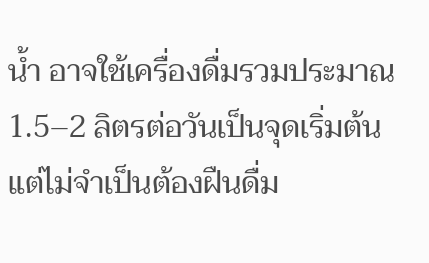น้ำ อาจใช้เครื่องดื่มรวมประมาณ 1.5–2 ลิตรต่อวันเป็นจุดเริ่มต้น แต่ไม่จำเป็นต้องฝืนดื่ม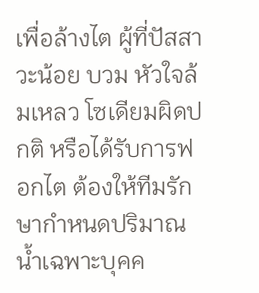เพื่อล้างไต ผู้ที่ปัสสาวะน้อย บวม หัวใจล้มเหลว โซเดียมผิดปกติ หรือได้รับการฟอกไต ต้องให้ทีมรักษากำหนดปริมาณน้ำเฉพาะบุคค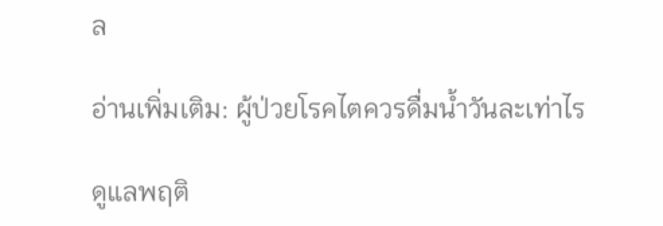ล

อ่านเพิ่มเติม: ผู้ป่วยโรคไตควรดื่มน้ำวันละเท่าไร

ดูแลพฤติ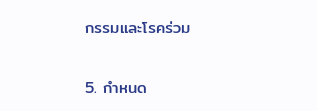กรรมและโรคร่วม

5. กำหนด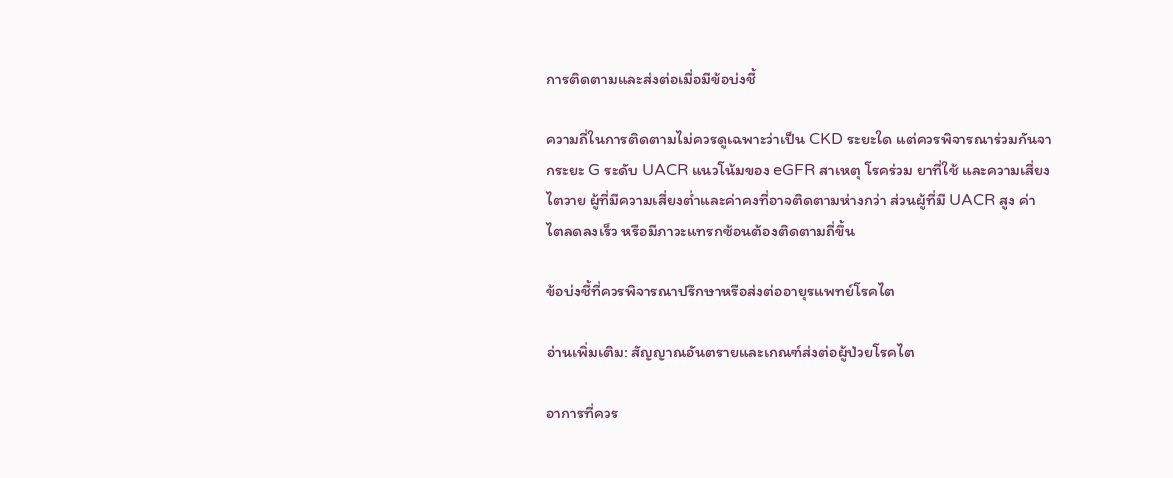การติดตามและส่งต่อเมื่อมีข้อบ่งชี้

ความถี่ในการติดตามไม่ควรดูเฉพาะว่าเป็น CKD ระยะใด แต่ควรพิจารณาร่วมกันจากระยะ G ระดับ UACR แนวโน้มของ eGFR สาเหตุ โรคร่วม ยาที่ใช้ และความเสี่ยงไตวาย ผู้ที่มีความเสี่ยงต่ำและค่าคงที่อาจติดตามห่างกว่า ส่วนผู้ที่มี UACR สูง ค่าไตลดลงเร็ว หรือมีภาวะแทรกซ้อนต้องติดตามถี่ขึ้น

ข้อบ่งชี้ที่ควรพิจารณาปรึกษาหรือส่งต่ออายุรแพทย์โรคไต

อ่านเพิ่มเติม: สัญญาณอันตรายและเกณฑ์ส่งต่อผู้ป่วยโรคไต

อาการที่ควร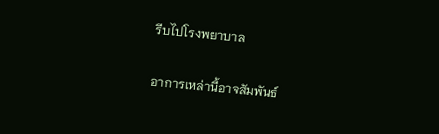รีบไปโรงพยาบาล

อาการเหล่านี้อาจสัมพันธ์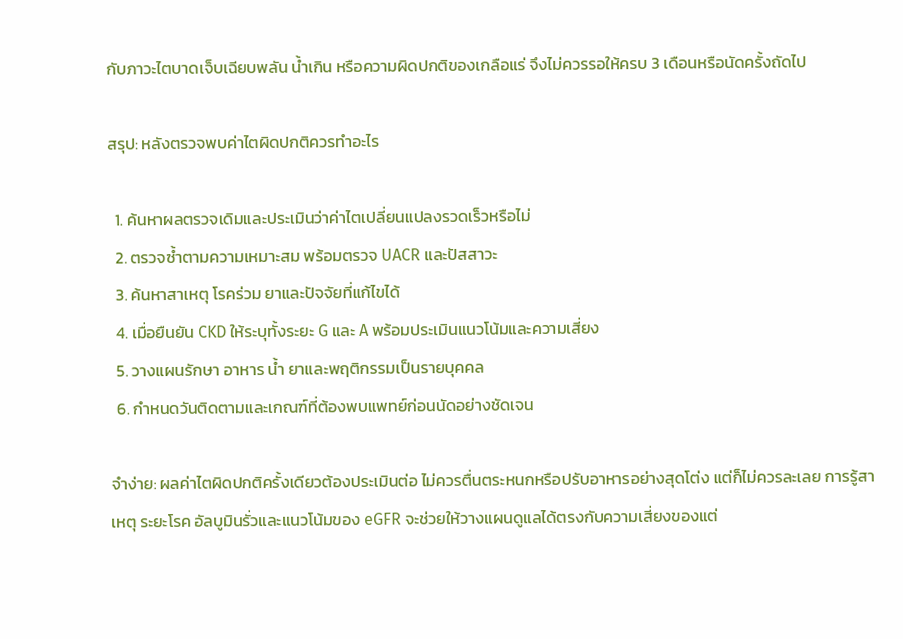กับภาวะไตบาดเจ็บเฉียบพลัน น้ำเกิน หรือความผิดปกติของเกลือแร่ จึงไม่ควรรอให้ครบ 3 เดือนหรือนัดครั้งถัดไป

สรุป: หลังตรวจพบค่าไตผิดปกติควรทำอะไร

  1. ค้นหาผลตรวจเดิมและประเมินว่าค่าไตเปลี่ยนแปลงรวดเร็วหรือไม่
  2. ตรวจซ้ำตามความเหมาะสม พร้อมตรวจ UACR และปัสสาวะ
  3. ค้นหาสาเหตุ โรคร่วม ยาและปัจจัยที่แก้ไขได้
  4. เมื่อยืนยัน CKD ให้ระบุทั้งระยะ G และ A พร้อมประเมินแนวโน้มและความเสี่ยง
  5. วางแผนรักษา อาหาร น้ำ ยาและพฤติกรรมเป็นรายบุคคล
  6. กำหนดวันติดตามและเกณฑ์ที่ต้องพบแพทย์ก่อนนัดอย่างชัดเจน

จำง่าย: ผลค่าไตผิดปกติครั้งเดียวต้องประเมินต่อ ไม่ควรตื่นตระหนกหรือปรับอาหารอย่างสุดโต่ง แต่ก็ไม่ควรละเลย การรู้สาเหตุ ระยะโรค อัลบูมินรั่วและแนวโน้มของ eGFR จะช่วยให้วางแผนดูแลได้ตรงกับความเสี่ยงของแต่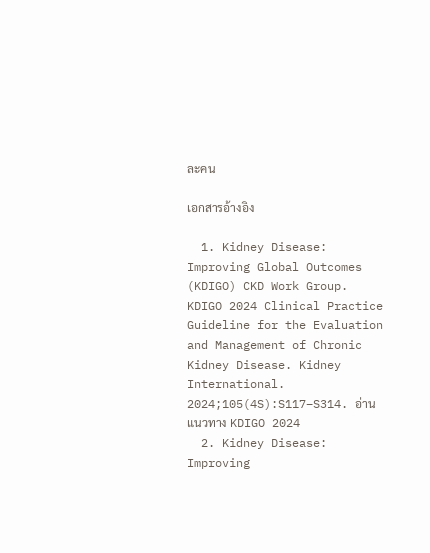ละคน

เอกสารอ้างอิง

  1. Kidney Disease: Improving Global Outcomes (KDIGO) CKD Work Group. KDIGO 2024 Clinical Practice Guideline for the Evaluation and Management of Chronic Kidney Disease. Kidney International. 2024;105(4S):S117–S314. อ่านแนวทาง KDIGO 2024
  2. Kidney Disease: Improving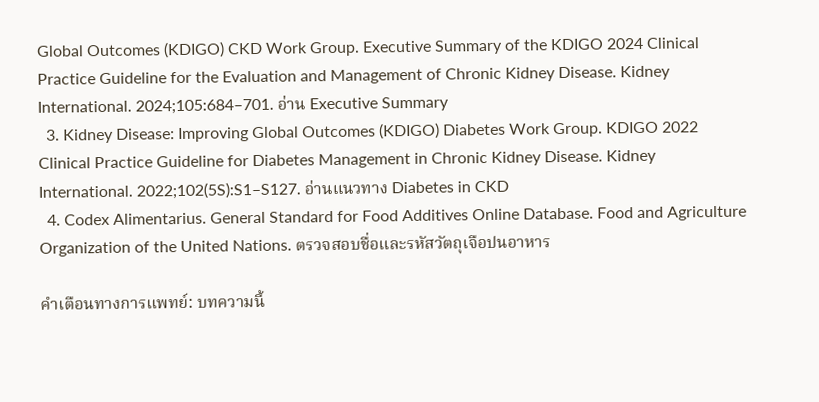Global Outcomes (KDIGO) CKD Work Group. Executive Summary of the KDIGO 2024 Clinical Practice Guideline for the Evaluation and Management of Chronic Kidney Disease. Kidney International. 2024;105:684–701. อ่าน Executive Summary
  3. Kidney Disease: Improving Global Outcomes (KDIGO) Diabetes Work Group. KDIGO 2022 Clinical Practice Guideline for Diabetes Management in Chronic Kidney Disease. Kidney International. 2022;102(5S):S1–S127. อ่านแนวทาง Diabetes in CKD
  4. Codex Alimentarius. General Standard for Food Additives Online Database. Food and Agriculture Organization of the United Nations. ตรวจสอบชื่อและรหัสวัตถุเจือปนอาหาร

คำเตือนทางการแพทย์: บทความนี้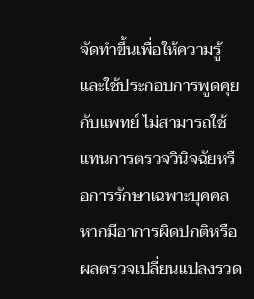จัดทำขึ้นเพื่อให้ความรู้และใช้ประกอบการพูดคุยกับแพทย์ ไม่สามารถใช้แทนการตรวจวินิจฉัยหรือการรักษาเฉพาะบุคคล หากมีอาการผิดปกติหรือผลตรวจเปลี่ยนแปลงรวด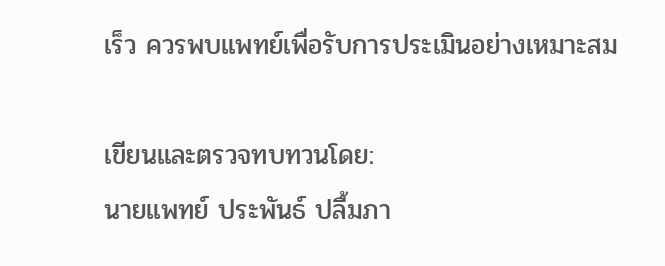เร็ว ควรพบแพทย์เพื่อรับการประเมินอย่างเหมาะสม

เขียนและตรวจทบทวนโดย:
นายแพทย์ ประพันธ์ ปลื้มภา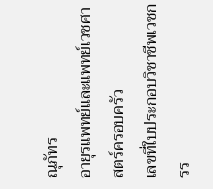ณุภัทร
อายุรแพทย์และแพทย์เวชศาสตร์ครอบครัว
เลขที่ใบประกอบวิชาชีพเวชกรร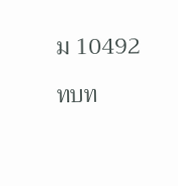ม 10492

ทบท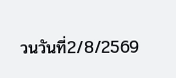วนวันที่2/8/2569